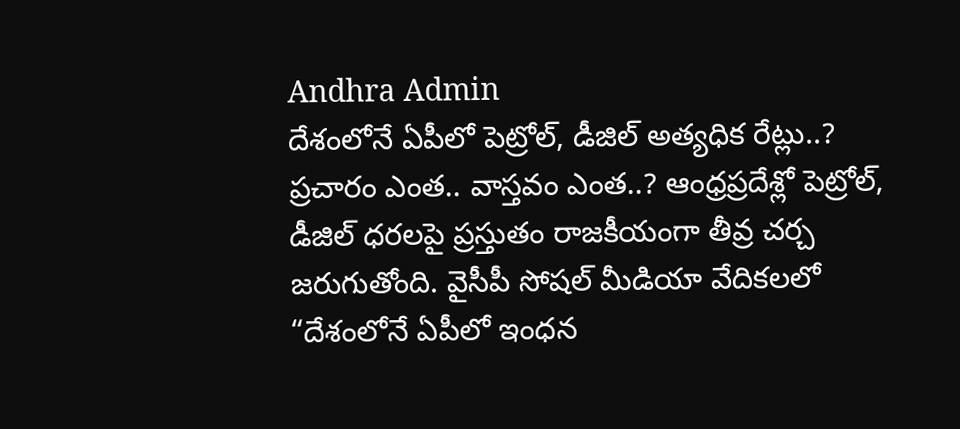Andhra Admin
దేశంలోనే ఏపీలో పెట్రోల్, డీజిల్ అత్యధిక రేట్లు..?
ప్రచారం ఎంత.. వాస్తవం ఎంత..? ఆంధ్రప్రదేశ్లో పెట్రోల్, డీజిల్ ధరలపై ప్రస్తుతం రాజకీయంగా తీవ్ర చర్చ జరుగుతోంది. వైసీపీ సోషల్ మీడియా వేదికలలో “దేశంలోనే ఏపీలో ఇంధన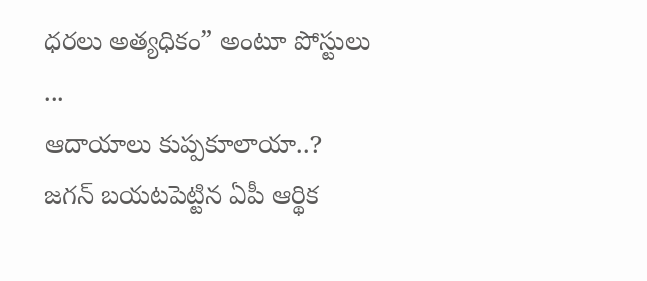ధరలు అత్యధికం” అంటూ పోస్టులు ...
ఆదాయాలు కుప్పకూలాయా..? జగన్ బయటపెట్టిన ఏపీ ఆర్థిక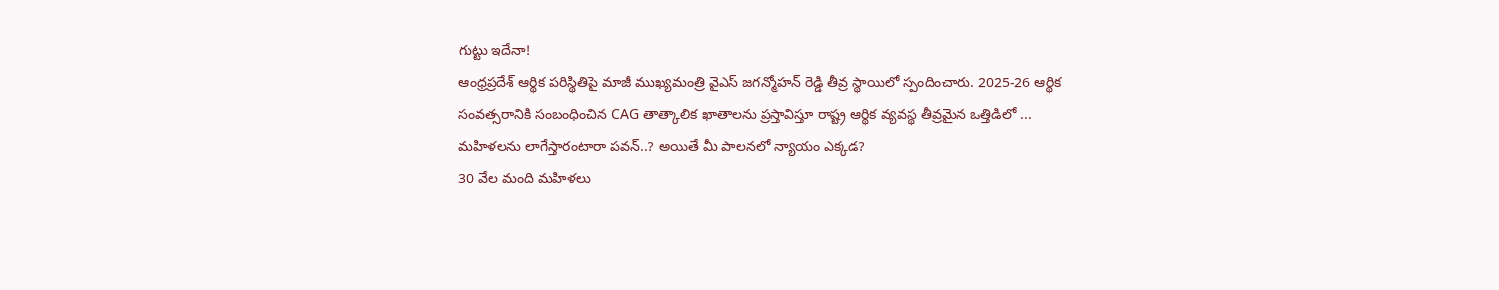గుట్టు ఇదేనా!
ఆంధ్రప్రదేశ్ ఆర్థిక పరిస్థితిపై మాజీ ముఖ్యమంత్రి వైఎస్ జగన్మోహన్ రెడ్డి తీవ్ర స్థాయిలో స్పందించారు. 2025-26 ఆర్థిక సంవత్సరానికి సంబంధించిన CAG తాత్కాలిక ఖాతాలను ప్రస్తావిస్తూ రాష్ట్ర ఆర్థిక వ్యవస్థ తీవ్రమైన ఒత్తిడిలో ...
మహిళలను లాగేస్తారంటారా పవన్..? అయితే మీ పాలనలో న్యాయం ఎక్కడ?
30 వేల మంది మహిళలు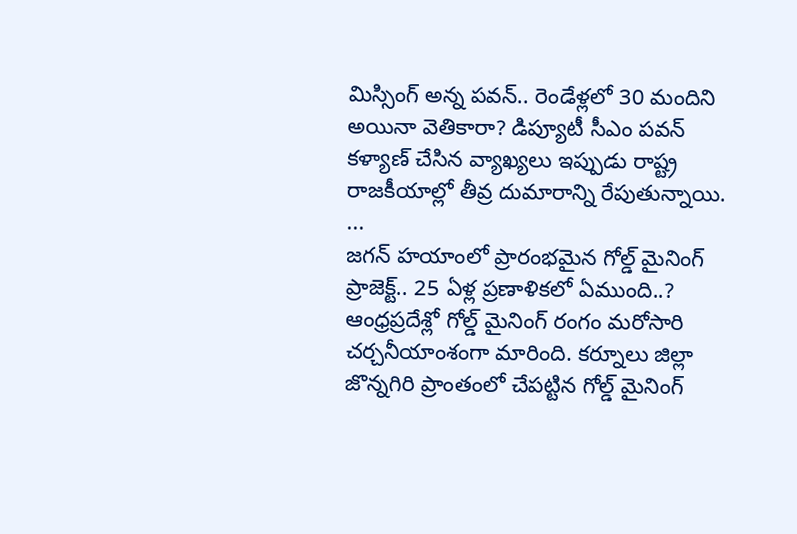మిస్సింగ్ అన్న పవన్.. రెండేళ్లలో 30 మందిని అయినా వెతికారా? డిప్యూటీ సీఎం పవన్ కళ్యాణ్ చేసిన వ్యాఖ్యలు ఇప్పుడు రాష్ట్ర రాజకీయాల్లో తీవ్ర దుమారాన్ని రేపుతున్నాయి. ...
జగన్ హయాంలో ప్రారంభమైన గోల్డ్ మైనింగ్ ప్రాజెక్ట్.. 25 ఏళ్ల ప్రణాళికలో ఏముంది..?
ఆంధ్రప్రదేశ్లో గోల్డ్ మైనింగ్ రంగం మరోసారి చర్చనీయాంశంగా మారింది. కర్నూలు జిల్లా జొన్నగిరి ప్రాంతంలో చేపట్టిన గోల్డ్ మైనింగ్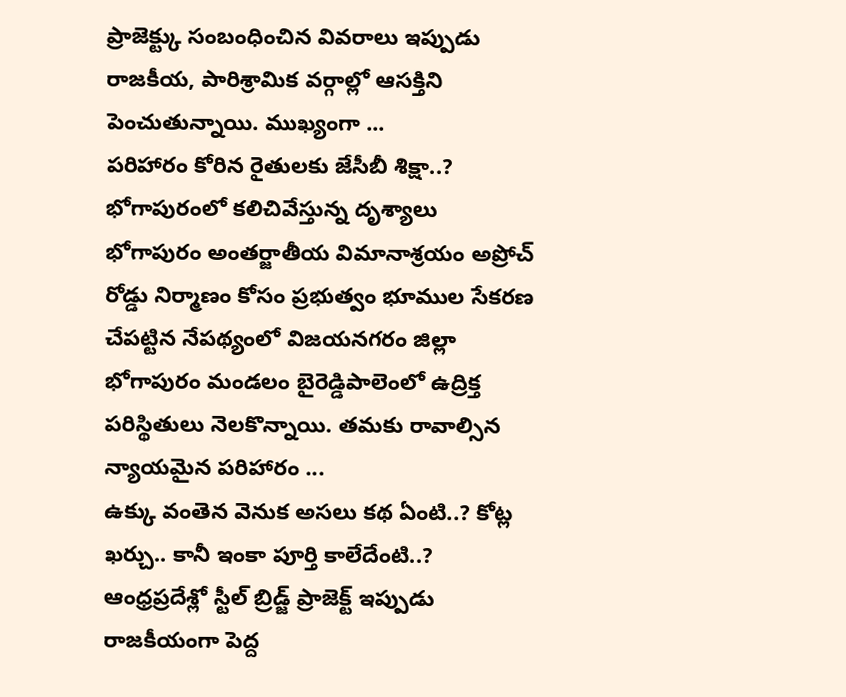ప్రాజెక్ట్కు సంబంధించిన వివరాలు ఇప్పుడు రాజకీయ, పారిశ్రామిక వర్గాల్లో ఆసక్తిని పెంచుతున్నాయి. ముఖ్యంగా ...
పరిహారం కోరిన రైతులకు జేసీబీ శిక్షా..? భోగాపురంలో కలిచివేస్తున్న దృశ్యాలు
భోగాపురం అంతర్జాతీయ విమానాశ్రయం అప్రోచ్ రోడ్డు నిర్మాణం కోసం ప్రభుత్వం భూముల సేకరణ చేపట్టిన నేపథ్యంలో విజయనగరం జిల్లా భోగాపురం మండలం బైరెడ్డిపాలెంలో ఉద్రిక్త పరిస్థితులు నెలకొన్నాయి. తమకు రావాల్సిన న్యాయమైన పరిహారం ...
ఉక్కు వంతెన వెనుక అసలు కథ ఏంటి..? కోట్ల ఖర్చు.. కానీ ఇంకా పూర్తి కాలేదేంటి..?
ఆంధ్రప్రదేశ్లో స్టీల్ బ్రిడ్జ్ ప్రాజెక్ట్ ఇప్పుడు రాజకీయంగా పెద్ద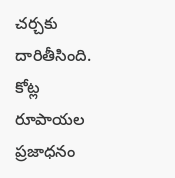చర్చకు దారితీసింది. కోట్ల రూపాయల ప్రజాధనం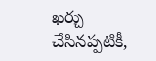ఖర్చు చేసినప్పటికీ,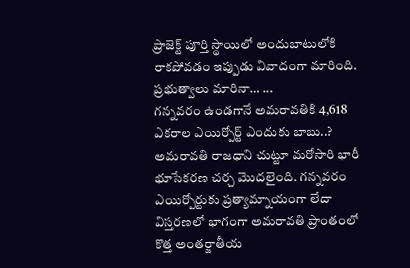ప్రాజెక్ట్ పూర్తి స్థాయిలో అందుబాటులోకి రాకపోవడం ఇప్పుడు వివాదంగా మారింది. ప్రభుత్వాలు మారినా… ...
గన్నవరం ఉండగానే అమరావతికి 4,618 ఎకరాల ఎయిర్పోర్ట్ ఎందుకు బాబు..?
అమరావతి రాజధాని చుట్టూ మరోసారి భారీ భూసేకరణ చర్చ మొదలైంది. గన్నవరం ఎయిర్పోర్టుకు ప్రత్యామ్నాయంగా లేదా విస్తరణలో భాగంగా అమరావతి ప్రాంతంలో కొత్త అంతర్జాతీయ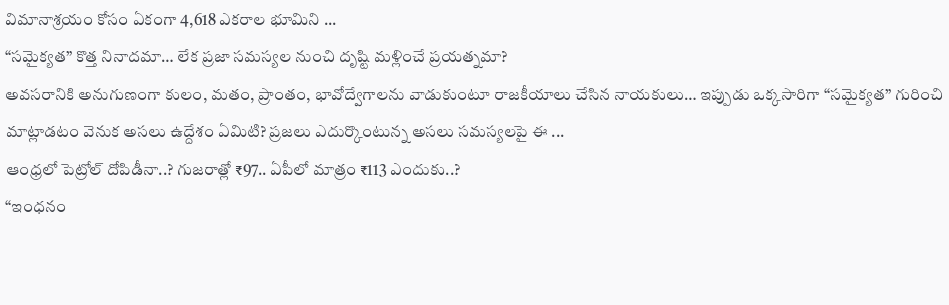విమానాశ్రయం కోసం ఏకంగా 4,618 ఎకరాల భూమిని ...
“సమైక్యత” కొత్త నినాదమా… లేక ప్రజా సమస్యల నుంచి దృష్టి మళ్లించే ప్రయత్నమా?
అవసరానికి అనుగుణంగా కులం, మతం, ప్రాంతం, భావోద్వేగాలను వాడుకుంటూ రాజకీయాలు చేసిన నాయకులు… ఇప్పుడు ఒక్కసారిగా “సమైక్యత” గురించి మాట్లాడటం వెనుక అసలు ఉద్దేశం ఏమిటి? ప్రజలు ఎదుర్కొంటున్న అసలు సమస్యలపై ఈ ...
ఆంధ్రలో పెట్రోల్ దోపిడీనా..? గుజరాత్లో ₹97.. ఏపీలో మాత్రం ₹113 ఎందుకు..?
“ఇంధనం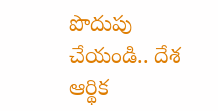పొదుపు చేయండి.. దేశ ఆర్థిక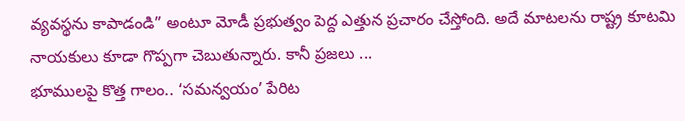వ్యవస్థను కాపాడండి” అంటూ మోడీ ప్రభుత్వం పెద్ద ఎత్తున ప్రచారం చేస్తోంది. అదే మాటలను రాష్ట్ర కూటమి నాయకులు కూడా గొప్పగా చెబుతున్నారు. కానీ ప్రజలు ...
భూములపై కొత్త గాలం.. ‘సమన్వయం’ పేరిట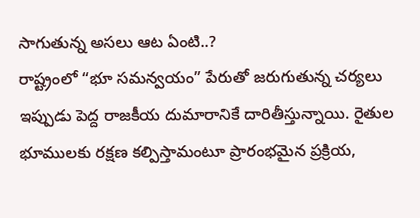సాగుతున్న అసలు ఆట ఏంటి..?
రాష్ట్రంలో “భూ సమన్వయం” పేరుతో జరుగుతున్న చర్యలు ఇప్పుడు పెద్ద రాజకీయ దుమారానికే దారితీస్తున్నాయి. రైతుల భూములకు రక్షణ కల్పిస్తామంటూ ప్రారంభమైన ప్రక్రియ,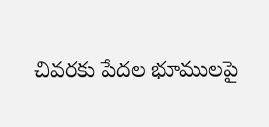చివరకు పేదల భూములపై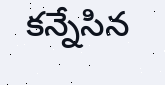కన్నేసిన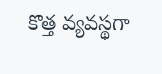కొత్త వ్యవస్థగా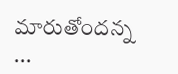మారుతోందన్న ...